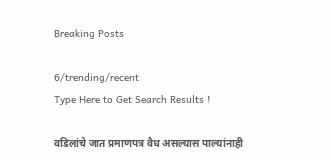Breaking Posts

6/trending/recent
Type Here to Get Search Results !

वडिलांचे जात प्रमाणपत्र वैध असल्यास पाल्यांनाही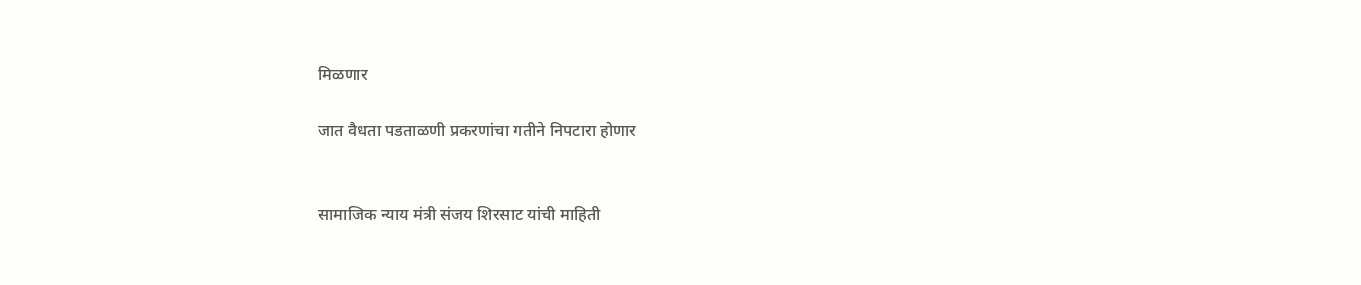मिळणार

जात वैधता पडताळणी प्रकरणांचा गतीने निपटारा होणार


सामाजिक न्याय मंत्री संजय शिरसाट यांची माहिती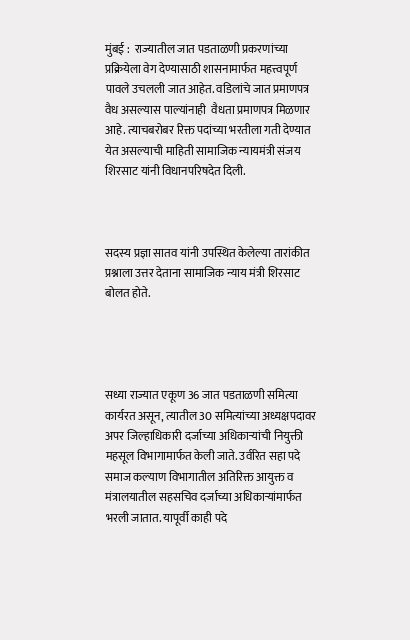मुंबई :  राज्यातील जात पडताळणी प्रकरणांच्या प्रक्रियेला वेग देण्यासाठी शासनामार्फत महत्त्वपूर्ण पावले उचलली जात आहेत. वडिलांचे जात प्रमाणपत्र वैध असल्यास पाल्यांनाही  वैधता प्रमाणपत्र मिळणार आहे. त्याचबरोबर रिक्त पदांच्या भरतीला गती देण्यात येत असल्याची माहिती सामाजिक न्यायमंत्री संजय शिरसाट यांनी विधानपरिषदेत दिली.



सदस्य प्रज्ञा सातव यांनी उपस्थित केलेल्या तारांकीत प्रश्नाला उत्तर देताना सामाजिक न्याय मंत्री शिरसाट बोलत होते.




सध्या राज्यात एकूण 36 जात पडताळणी समित्या कार्यरत असून, त्यातील 30 समित्यांच्या अध्यक्षपदावर अपर जिल्हाधिकारी दर्जाच्या अधिकाऱ्यांची नियुक्ती महसूल विभागामार्फत केली जाते. उर्वरित सहा पदे समाज कल्याण विभागातील अतिरिक्त आयुक्त व मंत्रालयातील सहसचिव दर्जाच्या अधिकाऱ्यांमार्फत भरली जातात. यापूर्वी काही पदे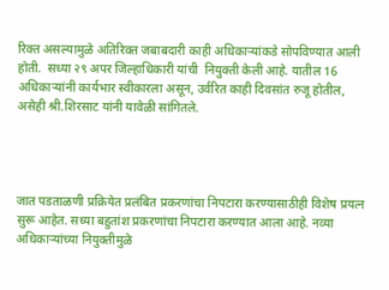रिक्त असल्यामुळे अतिरिक्त जबाबदारी काही अधिकाऱ्यांकडे सोपविण्यात आली होती.  सध्या २९ अपर जिल्हाधिकारी यांची  नियुक्ती केली आहे. यातील 16 अधिकाऱ्यांनी कार्यभार स्वीकारला असून, उर्वरित काही दिवसांत रुजू होतील, असेही श्री.शिरसाट यांनी यावेळी सांगितले.




जात पडताळणी प्रक्रियेत प्रलंबित प्रकरणांचा निपटारा करण्यासाठीही विशेष प्रयत्न सुरू आहेत. सध्या बहुतांश प्रकरणांचा निपटारा करण्यात आला आहे. नव्या अधिकाऱ्यांच्या नियुक्तीमुळे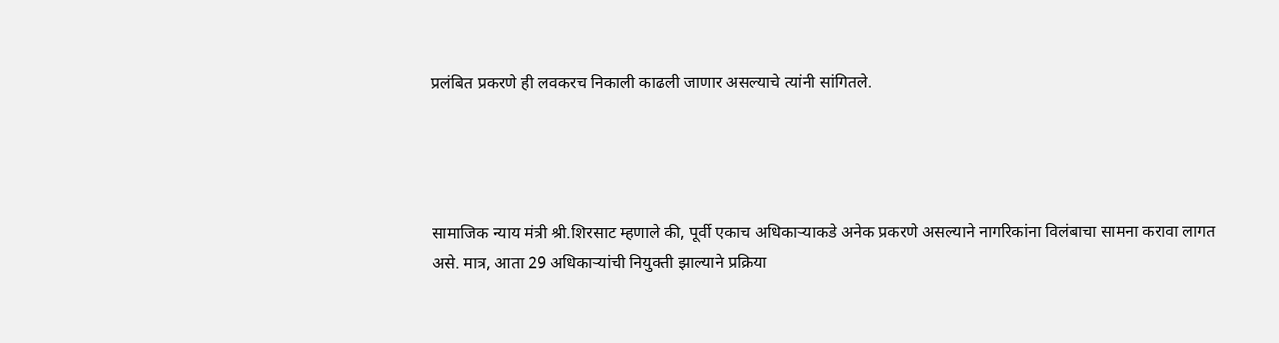प्रलंबित प्रकरणे ही लवकरच निकाली काढली जाणार असल्याचे त्यांनी सांगितले.




सामाजिक न्याय मंत्री श्री.शिरसाट म्हणाले की, पूर्वी एकाच अधिकाऱ्याकडे अनेक प्रकरणे असल्याने नागरिकांना विलंबाचा सामना करावा लागत असे. मात्र, आता 29 अधिकाऱ्यांची नियुक्ती झाल्याने प्रक्रिया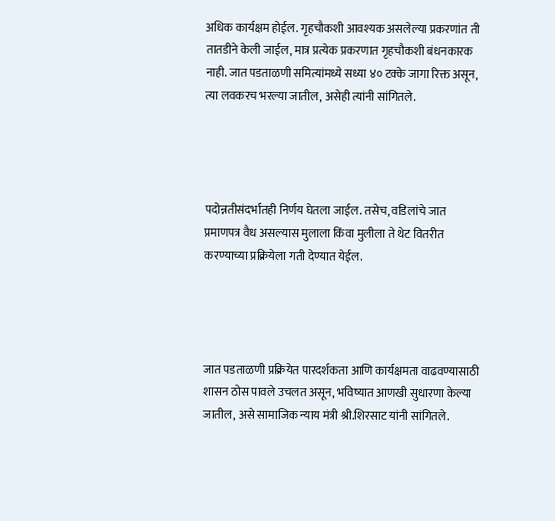अधिक कार्यक्षम होईल. गृहचौकशी आवश्यक असलेल्या प्रकरणांत ती तातडीने केली जाईल, मात्र प्रत्येक प्रकरणात गृहचौकशी बंधनकारक नाही. जात पडताळणी समित्यांमध्ये सध्या ४० टक्के जागा रिक्त असून, त्या लवकरच भरल्या जातील, असेही त्यांनी सांगितले.




पदोन्नतीसंदर्भातही निर्णय घेतला जाईल. तसेच, वडिलांचे जात प्रमाणपत्र वैध असल्यास मुलाला किंवा मुलीला ते थेट वितरीत करण्याच्या प्रक्रियेला गती देण्यात येईल.




जात पडताळणी प्रक्रियेत पारदर्शकता आणि कार्यक्षमता वाढवण्यासाठी शासन ठोस पावले उचलत असून, भविष्यात आणखी सुधारणा केल्या जातील, असे सामाजिक न्याय मंत्री श्री.शिरसाट यांनी सांगितले.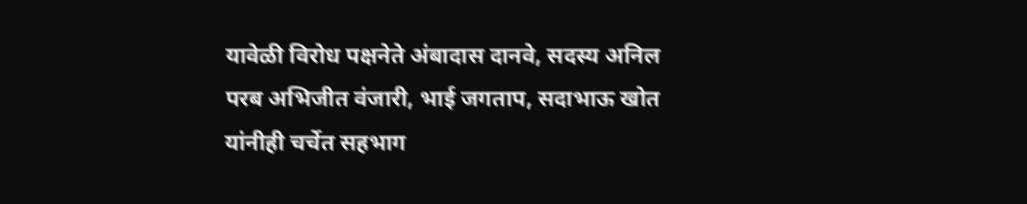यावेळी विरोध पक्षनेते अंबादास दानवे, सदस्य अनिल परब अभिजीत वंजारी, भाई जगताप, सदाभाऊ खोत यांनीही चर्चेत सहभाग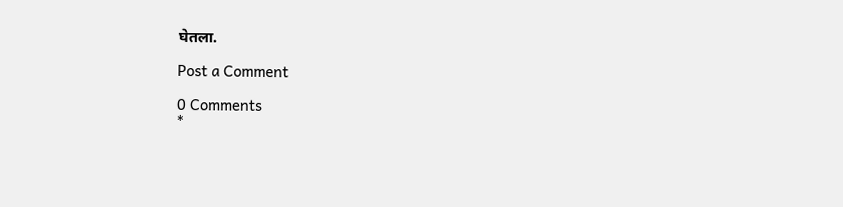घेतला.

Post a Comment

0 Comments
*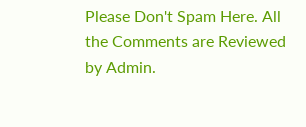Please Don't Spam Here. All the Comments are Reviewed by Admin.